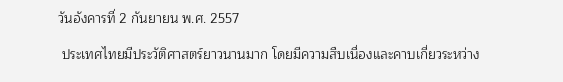วันอังคารที่ 2 กันยายน พ.ศ. 2557

 ประเทศไทยมีประวัติศาสตร์ยาวนานมาก โดยมีความสืบเนื่องและคาบเกี่ยวระหว่าง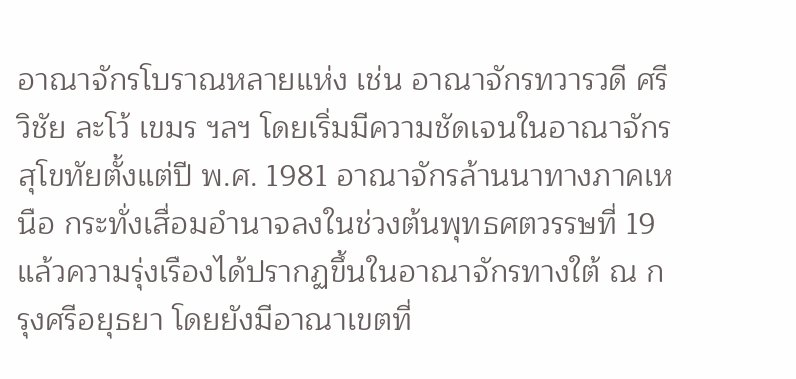อาณาจักรโบราณหลายแห่ง เช่น อาณาจักรทวารวดี ศรีวิชัย ละโว้ เขมร ฯลฯ โดยเริ่มมีความชัดเจนในอาณาจักรสุโขทัยตั้งแต่ปี พ.ศ. 1981 อาณาจักรล้านนาทางภาคเหนือ กระทั่งเสื่อมอำนาจลงในช่วงต้นพุทธศตวรรษที่ 19 แล้วความรุ่งเรืองได้ปรากฏขึ้นในอาณาจักรทางใต้ ณ กรุงศรีอยุธยา โดยยังมีอาณาเขตที่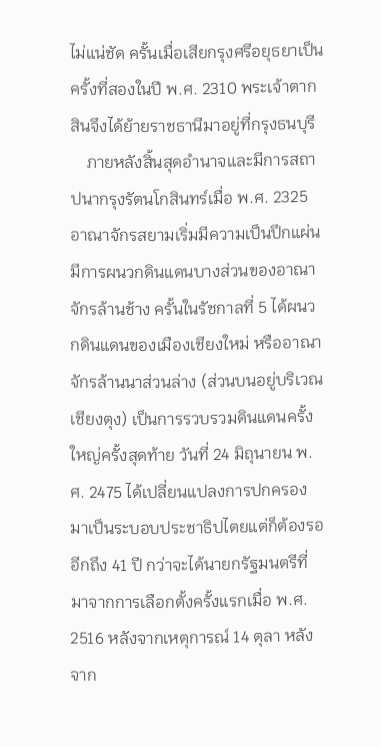ไม่แน่ชัด ครั้นเมื่อเสียกรุงศรีอยุธยาเป็นครั้งที่สองในปี พ.ศ. 2310 พระเจ้าตากสินจึงได้ย้ายราชธานีมาอยู่ที่กรุงธนบุรี
    ภายหลังสิ้นสุดอำนาจและมีการสถาปนากรุงรัตนโกสินทร์เมื่อ พ.ศ. 2325 อาณาจักรสยามเริ่มมีความเป็นปึกแผ่น มีการผนวกดินแดนบางส่วนของอาณาจักรล้านช้าง ครั้นในรัชกาลที่ 5 ได้ผนวกดินแดนของเมืองเชียงใหม่ หรืออาณาจักรล้านนาส่วนล่าง (ส่วนบนอยู่บริเวณเชียงตุง) เป็นการรวบรวมดินแดนครั้งใหญ่ครั้งสุดท้าย วันที่ 24 มิถุนายน พ.ศ. 2475 ได้เปลี่ยนแปลงการปกครองมาเป็นระบอบประชาธิปไตยแต่ก็ต้องรออีกถึง 41 ปี กว่าจะได้นายกรัฐมนตรีที่มาจากการเลือกตั้งครั้งแรกเมื่อ พ.ศ. 2516 หลังจากเหตุการณ์ 14 ตุลา หลังจาก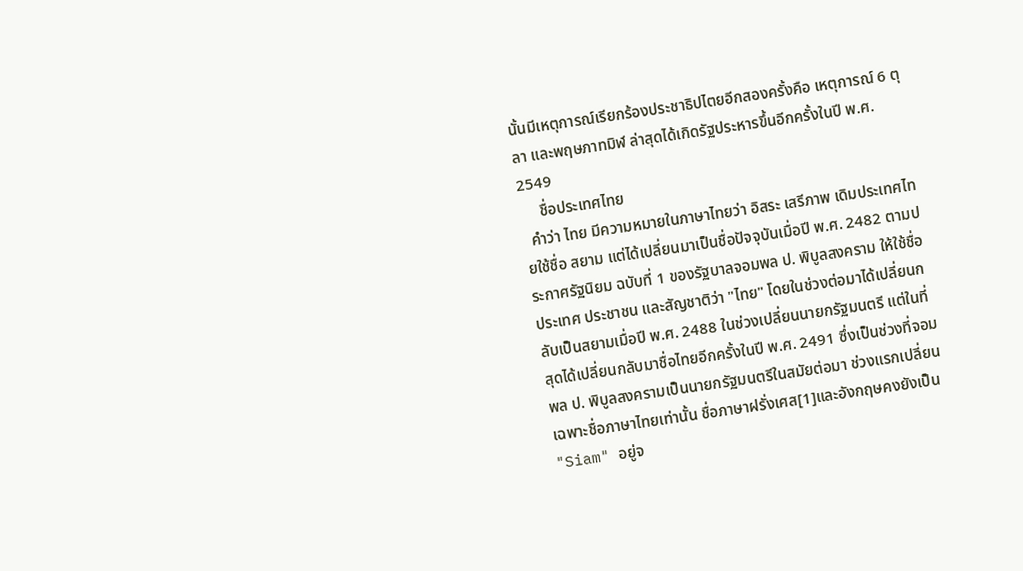นั้นมีเหตุการณ์เรียกร้องประชาธิปไตยอีกสองครั้งคือ เหตุการณ์ 6 ตุลา และพฤษภาทมิฬ ล่าสุดได้เกิดรัฐประหารขึ้นอีกครั้งในปี พ.ศ. 2549
     ชื่อประเทศไทย
  คำว่า ไทย มีความหมายในภาษาไทยว่า อิสระ เสรีภาพ เดิมประเทศไทยใช้ชื่อ สยาม แต่ได้เปลี่ยนมาเป็นชื่อปัจจุบันเมื่อปี พ.ศ. 2482 ตามประกาศรัฐนิยม ฉบับที่ 1 ของรัฐบาลจอมพล ป. พิบูลสงคราม ให้ใช้ชื่อ ประเทศ ประชาชน และสัญชาติว่า "ไทย" โดยในช่วงต่อมาได้เปลี่ยนกลับเป็นสยามเมื่อปี พ.ศ. 2488 ในช่วงเปลี่ยนนายกรัฐมนตรี แต่ในที่สุดได้เปลี่ยนกลับมาชื่อไทยอีกครั้งในปี พ.ศ. 2491 ซึ่งเป็นช่วงที่จอมพล ป. พิบูลสงครามเป็นนายกรัฐมนตรีในสมัยต่อมา ช่วงแรกเปลี่ยนเฉพาะชื่อภาษาไทยเท่านั้น ชื่อภาษาฝรั่งเศส[1]และอังกฤษคงยังเป็น "Siam" อยู่จ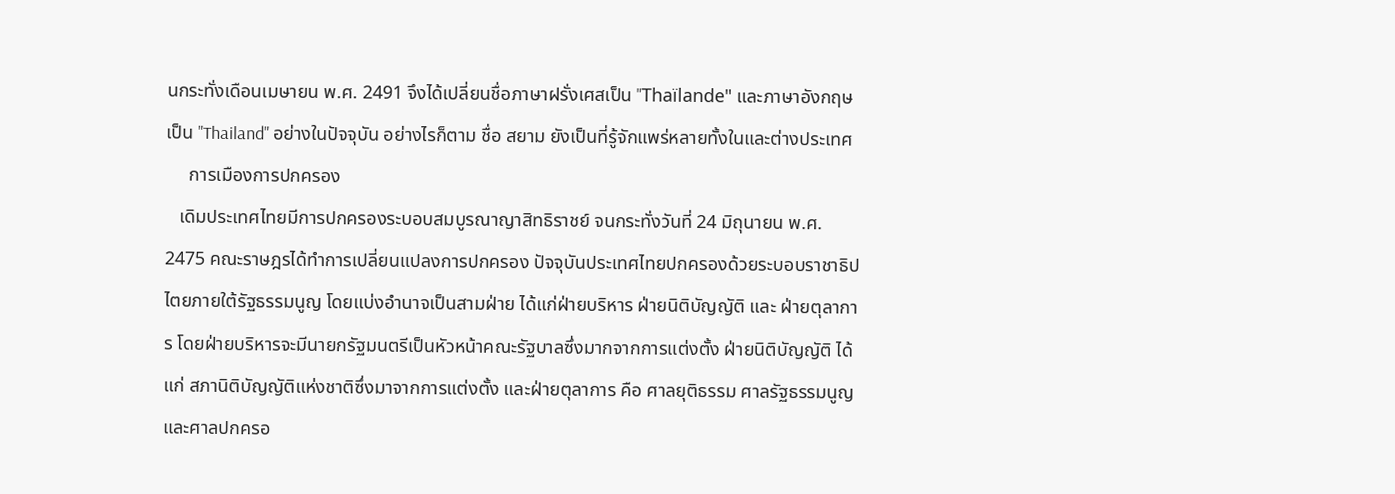นกระทั่งเดือนเมษายน พ.ศ. 2491 จึงได้เปลี่ยนชื่อภาษาฝรั่งเศสเป็น "Thaïlande" และภาษาอังกฤษเป็น "Thailand" อย่างในปัจจุบัน อย่างไรก็ตาม ชื่อ สยาม ยังเป็นที่รู้จักแพร่หลายทั้งในและต่างประเทศ
     การเมืองการปกครอง
   เดิมประเทศไทยมีการปกครองระบอบสมบูรณาญาสิทธิราชย์ จนกระทั่งวันที่ 24 มิถุนายน พ.ศ. 2475 คณะราษฎรได้ทำการเปลี่ยนแปลงการปกครอง ปัจจุบันประเทศไทยปกครองด้วยระบอบราชาธิปไตยภายใต้รัฐธรรมนูญ โดยแบ่งอำนาจเป็นสามฝ่าย ได้แก่ฝ่ายบริหาร ฝ่ายนิติบัญญัติ และ ฝ่ายตุลาการ โดยฝ่ายบริหารจะมีนายกรัฐมนตรีเป็นหัวหน้าคณะรัฐบาลซึ่งมากจากการแต่งตั้ง ฝ่ายนิติบัญญัติ ได้แก่ สภานิติบัญญัติแห่งชาติซึ่งมาจากการแต่งตั้ง และฝ่ายตุลาการ คือ ศาลยุติธรรม ศาลรัฐธรรมนูญ และศาลปกครอ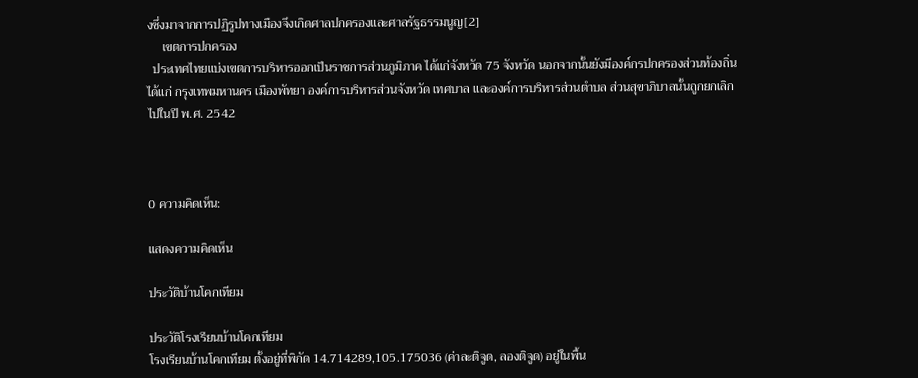งซึ่งมาจากการปฏิรูปทางเมืองจึงเกิดศาลปกครองและศาลรัฐธรรมนูญ[2]
     เขตการปกครอง
  ประเทศไทยแบ่งเขตการบริหารออกเป็นราชการส่วนภูมิภาค ได้แก่จังหวัด 75 จังหวัด นอกจากนั้นยังมีองค์กรปกครองส่วนท้องถิ่น ได้แก่ กรุงเทพมหานคร เมืองพัทยา องค์การบริหารส่วนจังหวัด เทศบาล และองค์การบริหารส่วนตำบล ส่วนสุขาภิบาลนั้นถูกยกเลิกไปในปี พ.ศ. 2542



0 ความคิดเห็น:

แสดงความคิดเห็น

ประวัติบ้านโคกเทียม

ประวัติโรงเรียนบ้านโคกเทียม
โรงเรียนบ้านโคกเทียม ตั้งอยู่ที่พิกัด 14.714289,105.175036 (ค่าละติจูด, ลองติจูด) อยู่ในพื้น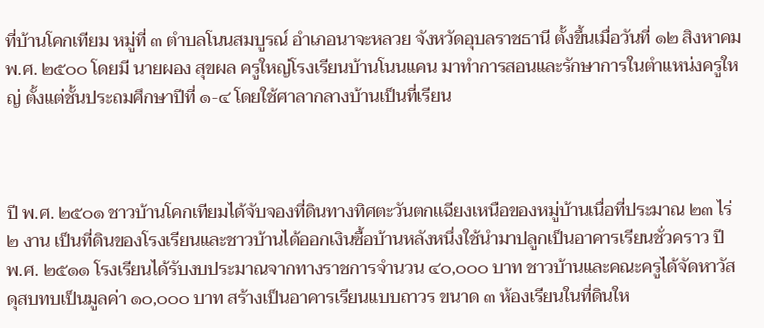ที่บ้านโคกเทียม หมู่ที่ ๓ ตำบลโนนสมบูรณ์ อำเภอนาจะหลวย จังหวัดอุบลราชธานี ตั้งขึ้นเมื่อวันที่ ๑๒ สิงหาคม พ.ศ. ๒๕๐๐ โดยมี นายผอง สุขผล ครูใหญ่โรงเรียนบ้านโนนแคน มาทำการสอนและรักษาการในตำแหน่งครูใหญ่ ตั้งแต่ชั้นประถมศึกษาปีที่ ๑-๔ โดยใช้ศาลากลางบ้านเป็นที่เรียน



ปี พ.ศ. ๒๕๐๑ ชาวบ้านโคกเทียมได้จับจองที่ดินทางทิศตะวันตกเเฉียงเหนือของหมู่บ้านเนื่อที่ประมาณ ๒๓ ไร่ ๒ งาน เป็นที่ดินของโรงเรียนและชาวบ้านได้ออกเงินซื้อบ้านหลังหนึ่งใช้นำมาปลูกเป็นอาคารเรียนชั่วคราว ปี พ.ศ. ๒๕๑๑ โรงเรียนได้รับงบประมาณจากทางราชการจำนวน ๔๐,๐๐๐ บาท ชาวบ้านและคณะครูได้จัดหาวัสดุสบทบเป็นมูลค่า ๑๐,๐๐๐ บาท สร้างเป็นอาคารเรียนแบบถาวร ขนาด ๓ ห้องเรียนในที่ดินให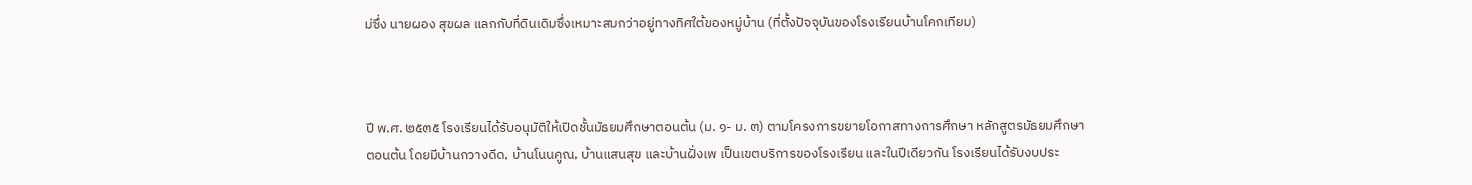ม่ซึ่ง นายผอง สุขผล แลกกับที่ดินเดิมซึ่งเหมาะสมกว่าอยู่ทางทิศใต้ของหมู่บ้าน (ที่ตั้งปัจจุบันของโรงเรียนบ้านโคกเทียม)



ปี พ.ศ. ๒๕๓๕ โรงเรียนได้รับอนุมัติให้เปิดชั้นมัธยมศึกษาตอนต้น (ม. ๑- ม. ๓) ตามโครงการขยายโอกาสทางการศึกษา หลักสูตรมัธยมศึกษาตอนต้น โดยมีบ้านกวางดีด, บ้านโนนคูณ, บ้านแสนสุข และบ้านฝั่งเพ เป็นเขตบริการของโรงเรียน และในปีเดียวกัน โรงเรียนได้รับงบประ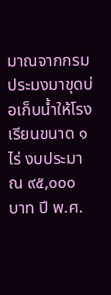มาณจากกรมประมงมาขุดบ่อเก็บน้ำให้โรงเรียนขนาด ๑ ไร่ งบประมาณ ๙๕,๐๐๐ บาท ปี พ.ศ.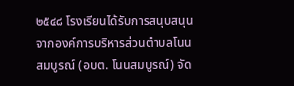๒๕๔๘ โรงเรียนได้รับการสนุบสนุนจากองค์การบริหารส่วนตำบลโนนสมบูรณ์ (อบต. โนนสมบูรณ์) จัด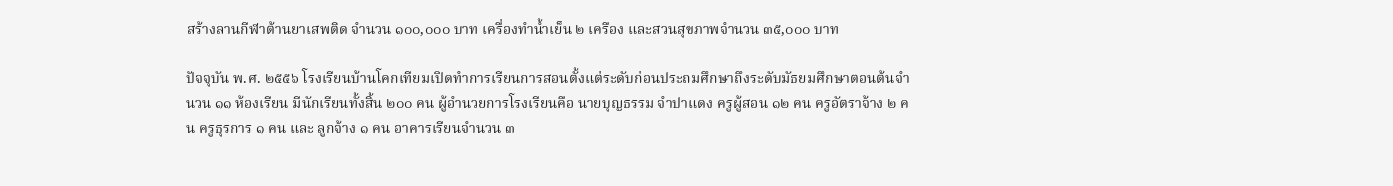สร้างลานกีฬาต้านยาเสพติด จำนวน ๑๐๐,๐๐๐ บาท เครื่องทำน้ำเย็น ๒ เครือง และสวนสุขภาพจำนวน ๓๕,๐๐๐ บาท

ปัจจุบัน พ.ศ. ๒๕๕๖ โรงเรียนบ้านโคกเทียมเปิดทำการเรียนการสอนตั้งแต่ระดับก่อนประถมศึกษาถึงระดับมัธยมศึกษาตอนต้นจำนวน ๑๑ ห้องเรียน มีนักเรียนทั้งสิ้น ๒๐๐ คน ผู้อำนวยการโรงเรียนคือ นายบุญธรรม จำปาแดง ครูผู้สอน ๑๒ คน ครูอัตราจ้าง ๒ คน ครูธุรการ ๑ คน และ ลูกจ้าง ๑ คน อาคารเรียนจำนวน ๓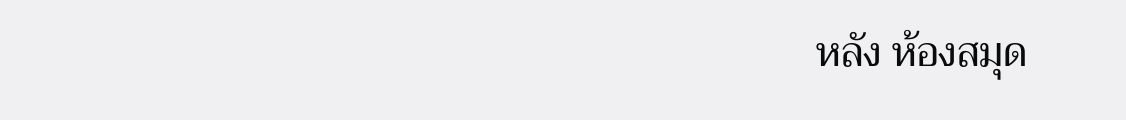หลัง ห้องสมุด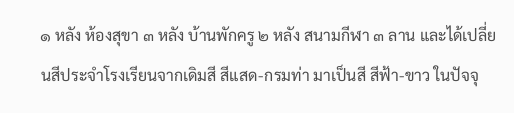๑ หลัง ห้องสุขา ๓ หลัง บ้านพักครู ๒ หลัง สนามกีฬา ๓ ลาน และได้เปลี่ยนสีประจำโรงเรียนจากเดิมสี สีแสด-กรมท่า มาเป็นสี สีฟ้า-ขาว ในปัจจุ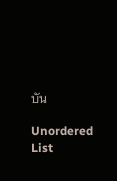บัน

Unordered List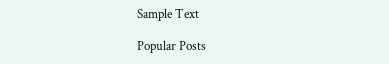Sample Text

Popular Posts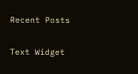Recent Posts

Text Widget